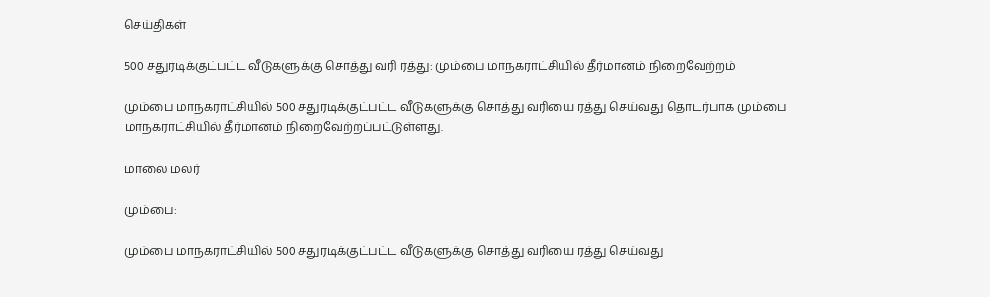செய்திகள்

500 சதுரடிக்குட்பட்ட வீடுகளுக்கு சொத்து வரி ரத்து: மும்பை மாநகராட்சியில் தீர்மானம் நிறைவேற்றம்

மும்பை மாநகராட்சியில் 500 சதுரடிக்குட்பட்ட வீடுகளுக்கு சொத்து வரியை ரத்து செய்வது தொடர்பாக மும்பை மாநகராட்சியில் தீர்மானம் நிறைவேற்றப்பட்டுள்ளது.

மாலை மலர்

மும்பை:

மும்பை மாநகராட்சியில் 500 சதுரடிக்குட்பட்ட வீடுகளுக்கு சொத்து வரியை ரத்து செய்வது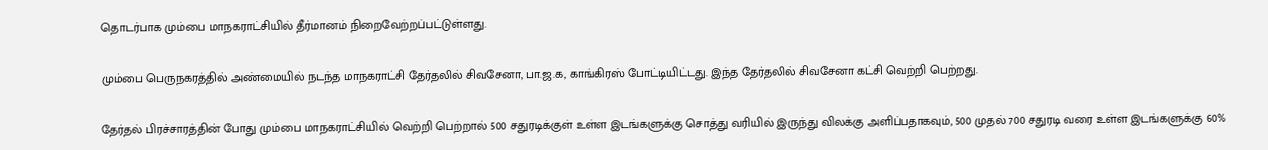தொடர்பாக மும்பை மாநகராட்சியில் தீர்மானம் நிறைவேற்றப்பட்டுள்ளது.

மும்பை பெருநகரத்தில் அண்மையில் நடந்த மாநகராட்சி தேர்தலில் சிவசேனா, பா.ஜ.க, காங்கிரஸ் போட்டியிட்டது. இந்த தேர்தலில் சிவசேனா கட்சி வெற்றி பெற்றது.

தேர்தல் பிரச்சாரத்தின் போது மும்பை மாநகராட்சியில் வெற்றி பெற்றால் 500 சதுரடிக்குள் உள்ள இடங்களுக்கு சொத்து வரியில் இருந்து விலக்கு அளிப்பதாகவும், 500 முதல் 700 சதுரடி வரை உள்ள இடங்களுக்கு 60%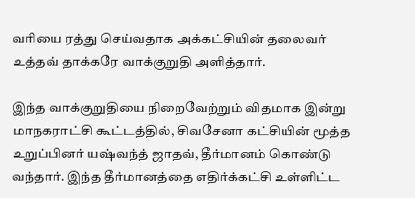வரியை ரத்து செய்வதாக அக்கட்சியின் தலைவர் உத்தவ் தாக்கரே வாக்குறுதி அளித்தார்.

இந்த வாக்குறுதியை நிறைவேற்றும் விதமாக இன்று மாநகராட்சி கூட்டத்தில், சிவசேனா கட்சியின் மூத்த உறுப்பினர் யஷ்வந்த் ஜாதவ், தீர்மானம் கொண்டு வந்தார். இந்த தீர்மானத்தை எதிர்க்கட்சி உள்ளிட்ட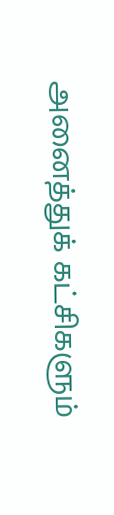அனைத்துக் கட்சிகளும்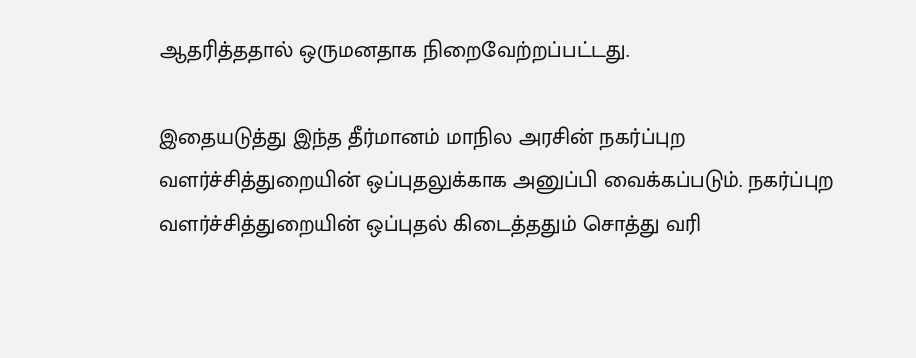ஆதரித்ததால் ஒருமனதாக நிறைவேற்றப்பட்டது.

இதையடுத்து இந்த தீர்மானம் மாநில அரசின் நகர்ப்புற வளர்ச்சித்துறையின் ஒப்புதலுக்காக அனுப்பி வைக்கப்படும். நகர்ப்புற வளர்ச்சித்துறையின் ஒப்புதல் கிடைத்ததும் சொத்து வரி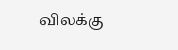விலக்கு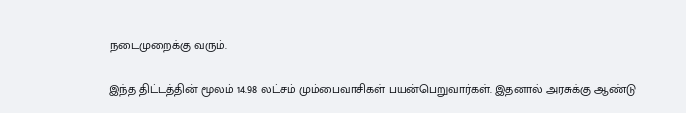நடைமுறைக்கு வரும்.

இந்த திட்டத்தின் மூலம் 14.98 லட்சம் மும்பைவாசிகள் பயன்பெறுவார்கள். இதனால் அரசுக்கு ஆண்டு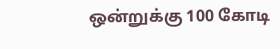ஒன்றுக்கு 100 கோடி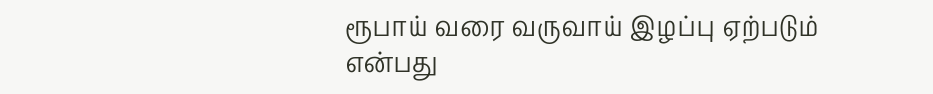ரூபாய் வரை வருவாய் இழப்பு ஏற்படும் என்பது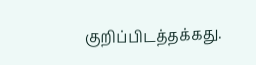குறிப்பிடத்தக்கது.